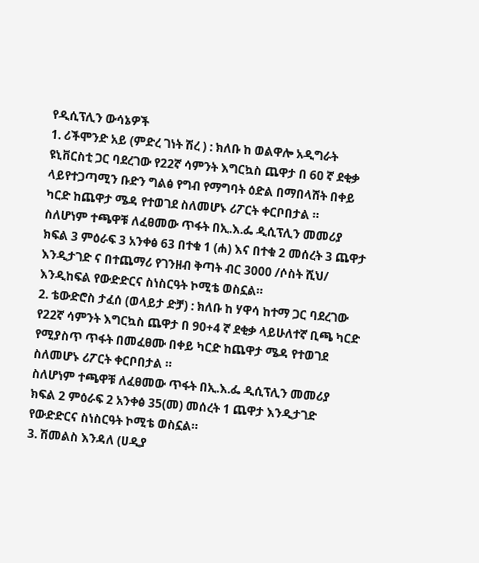የዲሲፕሊን ውሳኔዎች
1. ሪችሞንድ አይ (ምድረ ገነት ሽረ ) : ክለቡ ከ ወልዋሎ አዲግራት ዩኒቨርስቲ ጋር ባደረገው የ22ኛ ሳምንት እግርኳስ ጨዋታ በ 6ዐ ኛ ደቂቃ ላይየተጋጣሚን ቡድን ግልፅ የግብ የማግባት ዕድል በማበላሸት በቀይ ካርድ ከጨዋታ ሜዳ የተወገደ ስለመሆኑ ሪፖርት ቀርቦበታል ።
ስለሆነም ተጫዋቹ ለፈፀመው ጥፋት በኢ.እ.ፌ ዲሲፕሊን መመሪያ ክፍል 3 ምዕራፍ 3 አንቀፅ 63 በተቁ 1 (ሐ) እና በተቁ 2 መሰረት 3 ጨዋታ እንዲታገድ ና በተጨማሪ የገንዘብ ቅጣት ብር 3000 /ሶስት ሺህ/ እንዲከፍል የውድድርና ስነስርዓት ኮሚቴ ወስኗል።
2. ቴውድሮስ ታፈሰ (ወላይታ ድቻ) : ክለቡ ከ ሃዋሳ ከተማ ጋር ባደረገው የ22ኛ ሳምንት እግርኳስ ጨዋታ በ 90+4 ኛ ደቂቃ ላይሁለተኛ ቢጫ ካርድ የሚያስጥ ጥፋት በመፈፀሙ በቀይ ካርድ ከጨዋታ ሜዳ የተወገደ ስለመሆኑ ሪፖርት ቀርቦበታል ።
ስለሆነም ተጫዋቹ ለፈፀመው ጥፋት በኢ.እ.ፌ ዲሲፕሊን መመሪያ ክፍል 2 ምዕራፍ 2 አንቀፅ 35(መ) መሰረት 1 ጨዋታ እንዲታገድ የውድድርና ስነስርዓት ኮሚቴ ወስኗል።
3. ሽመልስ እንዳለ (ሀዲያ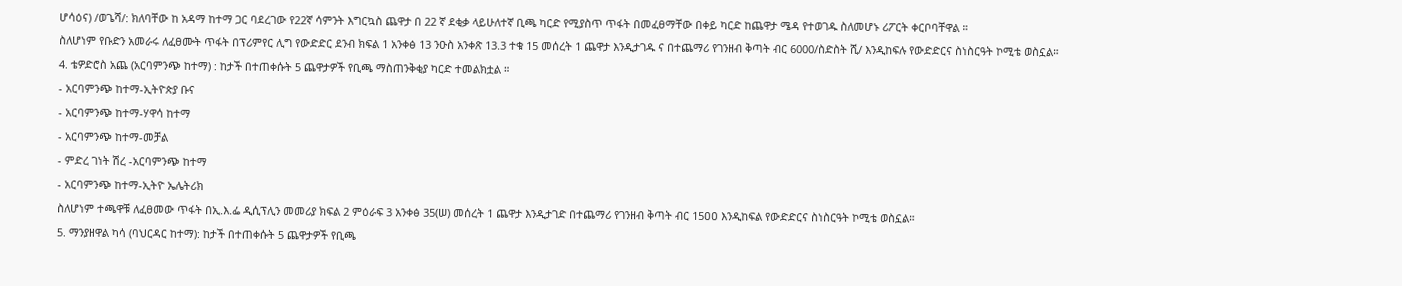ሆሳዕና) /ወጌሻ/: ክለባቸው ከ አዳማ ከተማ ጋር ባደረገው የ22ኛ ሳምንት እግርኳስ ጨዋታ በ 22 ኛ ደቂቃ ላይሁለተኛ ቢጫ ካርድ የሚያስጥ ጥፋት በመፈፀማቸው በቀይ ካርድ ከጨዋታ ሜዳ የተወገዱ ስለመሆኑ ሪፖርት ቀርቦባቸዋል ።
ስለሆነም የቡድን አመራሩ ለፈፀሙት ጥፋት በፕሪምየር ሊግ የውድድር ደንብ ክፍል 1 አንቀፅ 13 ንዑስ አንቀጽ 13.3 ተቁ 15 መሰረት 1 ጨዋታ እንዲታገዱ ና በተጨማሪ የገንዘብ ቅጣት ብር 6000/ስድስት ሺ/ እንዲከፍሉ የውድድርና ስነስርዓት ኮሚቴ ወስኗል።
4. ቴዎድሮስ አጨ (አርባምንጭ ከተማ) : ከታች በተጠቀሱት 5 ጨዋታዎች የቢጫ ማስጠንቅቂያ ካርድ ተመልክቷል ።
- አርባምንጭ ከተማ-ኢትዮጵያ ቡና
- አርባምንጭ ከተማ-ሃዋሳ ከተማ
- አርባምንጭ ከተማ-መቻል
- ምድረ ገነት ሽረ -አርባምንጭ ከተማ
- አርባምንጭ ከተማ-ኢትዮ ኤሌትሪክ
ስለሆነም ተጫዋቹ ለፈፀመው ጥፋት በኢ.እ.ፌ ዲሲፕሊን መመሪያ ክፍል 2 ምዕራፍ 3 አንቀፅ 35(ሠ) መሰረት 1 ጨዋታ እንዲታገድ በተጨማሪ የገንዘብ ቅጣት ብር 15ዐዐ እንዲከፍል የውድድርና ስነስርዓት ኮሚቴ ወስኗል።
5. ማንያዘዋል ካሳ (ባህርዳር ከተማ): ከታች በተጠቀሱት 5 ጨዋታዎች የቢጫ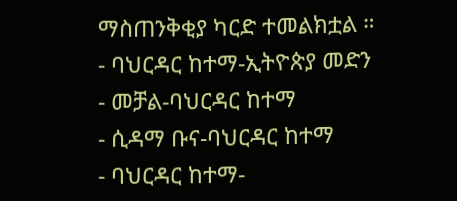ማስጠንቅቂያ ካርድ ተመልክቷል ።
- ባህርዳር ከተማ-ኢትዮጵያ መድን
- መቻል-ባህርዳር ከተማ
- ሲዳማ ቡና-ባህርዳር ከተማ
- ባህርዳር ከተማ-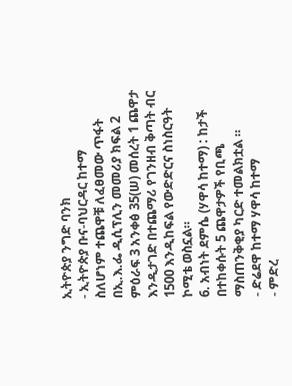ኢትዮጵያ ንግድ ባንክ
- ኢትዮጵያ ቡና-ባህርዳር ከተማ
ስለሆነም ተጨዋቹ ለፈፀመው ጥፋት በኢ.እ.ፌ ዲሲፕሊን መመሪያ ክፍል 2 ምዕራፍ 3 አንቀፅ 35(ሠ) መሰረት 1 ጨዋታ እንዲታገድ በተጨማሪ የገንዘብ ቅጣት ብር 1500 እንዲከፍል የውድድርና ስነስርዓት ኮሚቴ ወስኗል።
6. አብነት ደምሴ (ሃዋሳ ከተማ) : ከታች በተከቀሱት 5 ጨዋታዎች የቢጫ ማስጠንቅቂያ ካርድ ተመልክቷል ።
- ድሬደዋ ከተማ ሃዋሳ ከተማ
- ምድረ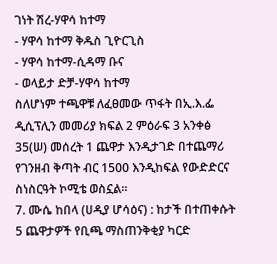ገነት ሽረ-ሃዋሳ ከተማ
- ሃዋሳ ከተማ ቅዱስ ጊዮርጊስ
- ሃዋሳ ከተማ-ሲዳማ ቡና
- ወላይታ ድቻ-ሃዋሳ ከተማ
ስለሆነም ተጫዋቹ ለፈፀመው ጥፋት በኢ.እ.ፌ ዲሲፕሊን መመሪያ ክፍል 2 ምዕራፍ 3 አንቀፅ 35(ሠ) መሰረት 1 ጨዋታ እንዲታገድ በተጨማሪ የገንዘብ ቅጣት ብር 1500 እንዲከፍል የውድድርና ስነስርዓት ኮሚቴ ወስኗል።
7. ሙሴ ከበላ (ሀዲያ ሆሳዕና) : ከታች በተጠቀሱት 5 ጨዋታዎች የቢጫ ማስጠንቅቂያ ካርድ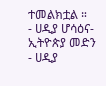ተመልክቷል ።
- ሀዲያ ሆሳዕና-ኢትዮጵያ መድን
- ሀዲያ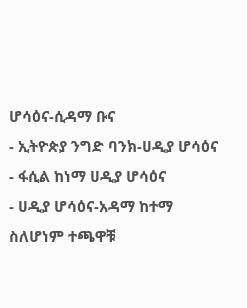ሆሳዕና-ሲዳማ ቡና
- ኢትዮጵያ ንግድ ባንክ-ሀዲያ ሆሳዕና
- ፋሲል ከነማ ሀዲያ ሆሳዕና
- ሀዲያ ሆሳዕና-አዳማ ከተማ
ስለሆነም ተጫዋቹ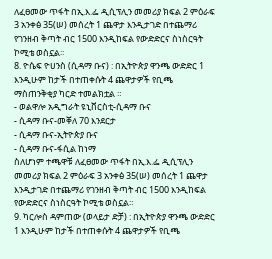ለፈፀመው ጥፋት በኢ.እ.ፌ ዲሲፕሊን መመሪያ ክፍል 2 ምዕራፍ 3 አንቀፅ 35(ሠ) መሰረት 1 ጨዋታ እንዲታገድ በተጨማሪ የገንዘብ ቅጣት ብር 1500 እንዲከፍል የውድድርና ስነስርዓት ኮሚቴ ወስኗል፡፡
8. ዮሴፍ ዮሀንስ (ሲዳማ ቡና) : በኢትዮጵያ ዋንጫ ውድድር 1 እንዲሁም ከታች በተጠቀሱት 4 ጨዋታዎች የቢጫ ማስጠንቅቂያ ካርድ ተመልክቷል ።
- ወልዋሎ አዲግራት ዩኒቨርስቲ-ሲዳማ ቡና
- ሲዳማ ቡና-መቐለ 70 እንደርታ
- ሲዳማ ቡና-ኢትዮጵያ ቡና
- ሲዳማ ቡና-ፋሲል ከነማ
ስለሆነም ተጫዋቹ ለፈፀመው ጥፋት በኢ.እ.ፌ ዲሲፕሊን መመሪያ ክፍል 2 ምዕራፍ 3 አንቀፅ 35(ሠ) መሰረት 1 ጨዋታ እንዲታገድ በተጨማሪ የገንዘብ ቅጣት ብር 1500 እንዲከፍል የውድድርና ስነስርዓት ኮሚቴ ወስኗል።
9. ካርሎስ ዳምጠው (ወላይታ ድቻ) : በኢትዮጵያ ዋንጫ ውድድር 1 እንዲሁም ከታች በተጠቀሱት 4 ጨዋታዎች የቢጫ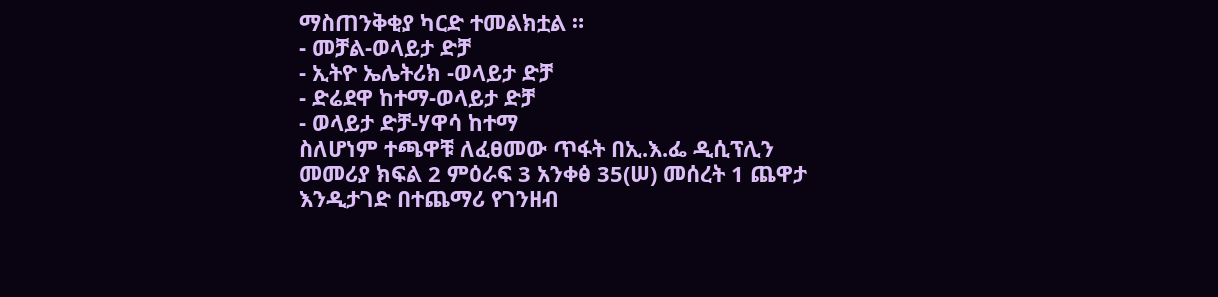ማስጠንቅቂያ ካርድ ተመልክቷል ።
- መቻል-ወላይታ ድቻ
- ኢትዮ ኤሌትሪክ -ወላይታ ድቻ
- ድሬደዋ ከተማ-ወላይታ ድቻ
- ወላይታ ድቻ-ሃዋሳ ከተማ
ስለሆነም ተጫዋቹ ለፈፀመው ጥፋት በኢ.እ.ፌ ዲሲፕሊን መመሪያ ክፍል 2 ምዕራፍ 3 አንቀፅ 35(ሠ) መሰረት 1 ጨዋታ እንዲታገድ በተጨማሪ የገንዘብ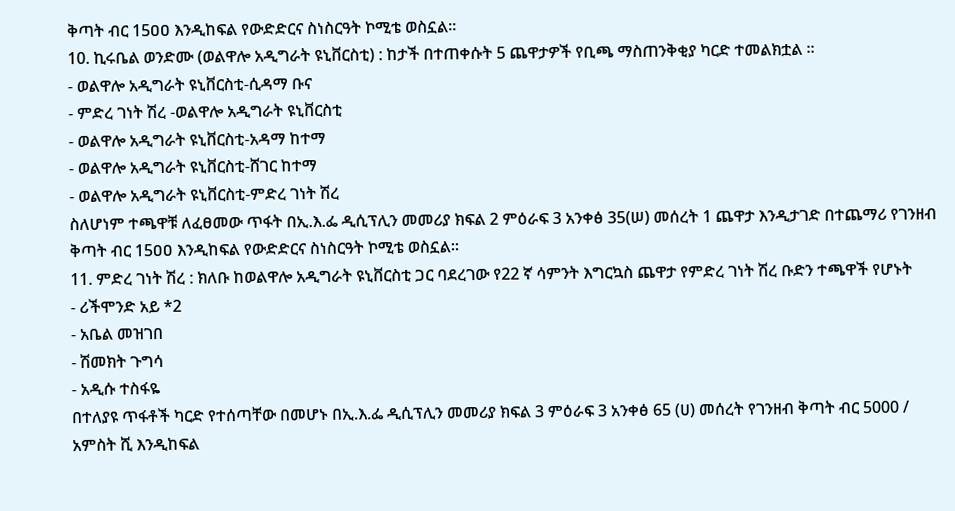ቅጣት ብር 15ዐዐ እንዲከፍል የውድድርና ስነስርዓት ኮሚቴ ወስኗል።
10. ኪሩቤል ወንድሙ (ወልዋሎ አዲግራት ዩኒቨርስቲ) : ከታች በተጠቀሱት 5 ጨዋታዎች የቢጫ ማስጠንቅቂያ ካርድ ተመልክቷል ።
- ወልዋሎ አዲግራት ዩኒቨርስቲ-ሲዳማ ቡና
- ምድረ ገነት ሽረ -ወልዋሎ አዲግራት ዩኒቨርስቲ
- ወልዋሎ አዲግራት ዩኒቨርስቲ-አዳማ ከተማ
- ወልዋሎ አዲግራት ዩኒቨርስቲ-ሸገር ከተማ
- ወልዋሎ አዲግራት ዩኒቨርስቲ-ምድረ ገነት ሽረ
ስለሆነም ተጫዋቹ ለፈፀመው ጥፋት በኢ.እ.ፌ ዲሲፕሊን መመሪያ ክፍል 2 ምዕራፍ 3 አንቀፅ 35(ሠ) መሰረት 1 ጨዋታ እንዲታገድ በተጨማሪ የገንዘብ ቅጣት ብር 15ዐዐ እንዲከፍል የውድድርና ስነስርዓት ኮሚቴ ወስኗል።
11. ምድረ ገነት ሽረ : ክለቡ ከወልዋሎ አዲግራት ዩኒቨርስቲ ጋር ባደረገው የ22 ኛ ሳምንት እግርኳስ ጨዋታ የምድረ ገነት ሽረ ቡድን ተጫዋች የሆኑት
- ሪችሞንድ አይ *2
- አቤል መዝገበ
- ሽመክት ጉግሳ
- አዲሱ ተስፋዬ
በተለያዩ ጥፋቶች ካርድ የተሰጣቸው በመሆኑ በኢ.እ.ፌ ዲሲፕሊን መመሪያ ክፍል 3 ምዕራፍ 3 አንቀፅ 65 (ሀ) መሰረት የገንዘብ ቅጣት ብር 5000 / አምስት ሺ እንዲከፍል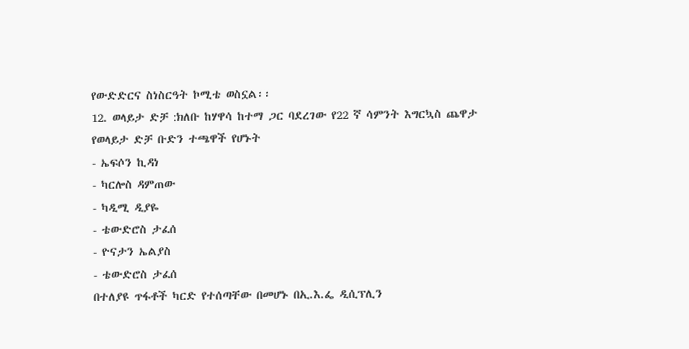የውድድርና ስነስርዓት ኮሚቴ ወስኗል፡፡
12. ወላይታ ድቻ :ክለቡ ከሃዋሳ ከተማ ጋር ባደረገው የ22 ኛ ሳምንት እግርኳስ ጨዋታ የወላይታ ድቻ ቡድን ተጫዋች የሆኑት
- ኤፍሶን ኪዳነ
- ካርሎስ ዳምጠው
- ካዲሚ ዲያዬ
- ቴውድሮስ ታፈሰ
- ዮናታን ኤልያስ
- ቴውድሮስ ታፈሰ
በተለያዩ ጥፋቶች ካርድ የተሰጣቸው በመሆኑ በኢ.እ.ፌ ዲሲፕሊን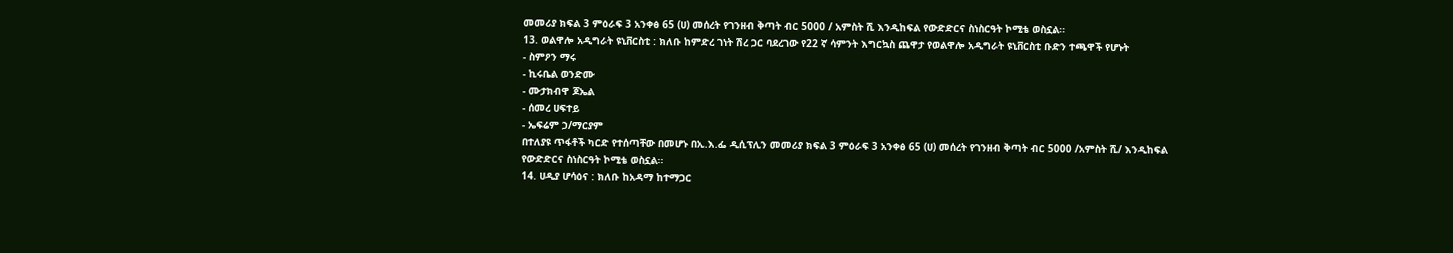መመሪያ ክፍል 3 ምዕራፍ 3 አንቀፅ 65 (ሀ) መሰረት የገንዘብ ቅጣት ብር 5000 / አምስት ሺ እንዲከፍል የውድድርና ስነስርዓት ኮሚቴ ወስኗል፡፡
13. ወልዋሎ አዲግራት ዩኒቨርስቲ : ክለቡ ከምድረ ገነት ሽረ ጋር ባደረገው የ22 ኛ ሳምንት እግርኳስ ጨዋታ የወልዋሎ አዲግራት ዩኒቨርስቲ ቡድን ተጫዋች የሆኑት
- ስምዖን ማሩ
- ኪሩቤል ወንድሙ
- ሙታክብዋ ጆኤል
- ሰመረ ሀፍተይ
- ኤፍሬም ኃ/ማርያም
በተለያዩ ጥፋቶች ካርድ የተሰጣቸው በመሆኑ በኢ.እ.ፌ ዲሲፕሊን መመሪያ ክፍል 3 ምዕራፍ 3 አንቀፅ 65 (ሀ) መሰረት የገንዘብ ቅጣት ብር 5000 /አምስት ሺ/ እንዲከፍል የውድድርና ስነስርዓት ኮሚቴ ወስኗል፡፡
14. ሀዲያ ሆሳዕና : ክለቡ ከአዳማ ከተማጋር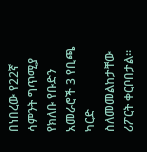በነበረው የ22ኛ ሳምንት ግጥሚያ የክለቡ የቡድን አመራሮች 3 የቢጫ ካርድ ስለመመልከታቸው ሪፖርት ቀርቦበታል።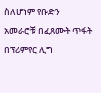ስለሆነም የቡድን አመራሮቹ በፈጸሙት ጥፋት በፕሪምየር ሊግ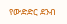የውድድር ደንብ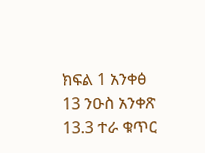ክፍል 1 አንቀፅ 13 ንዑስ አንቀጽ 13.3 ተራ ቁጥር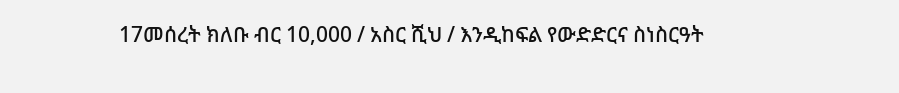17መሰረት ክለቡ ብር 10,000 / አስር ሺህ / እንዲከፍል የውድድርና ስነስርዓት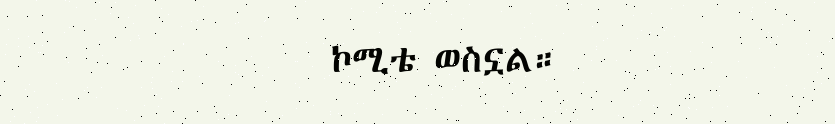ኮሚቴ ወስኗል።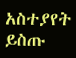አስተያየት ይስጡ